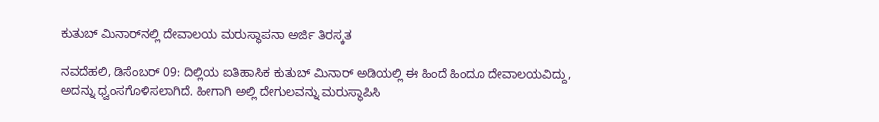ಕುತುಬ್‌ ಮಿನಾರ್‌ನಲ್ಲಿ ದೇವಾಲಯ ಮರುಸ್ಥಾಪನಾ ಅರ್ಜಿ ತಿರಸ್ಕತ

ನವದೆಹಲಿ, ಡಿಸೆಂಬರ್ 09: ದಿಲ್ಲಿಯ ಐತಿಹಾಸಿಕ ಕುತುಬ್‌ ಮಿನಾರ್‌ ಅಡಿಯಲ್ಲಿ ಈ ಹಿಂದೆ ಹಿಂದೂ ದೇವಾಲಯವಿದ್ದು, ಅದನ್ನು ಧ್ವಂಸಗೊಳಿಸಲಾಗಿದೆ. ಹೀಗಾಗಿ ಅಲ್ಲಿ ದೇಗುಲವನ್ನು ಮರುಸ್ಥಾಪಿಸಿ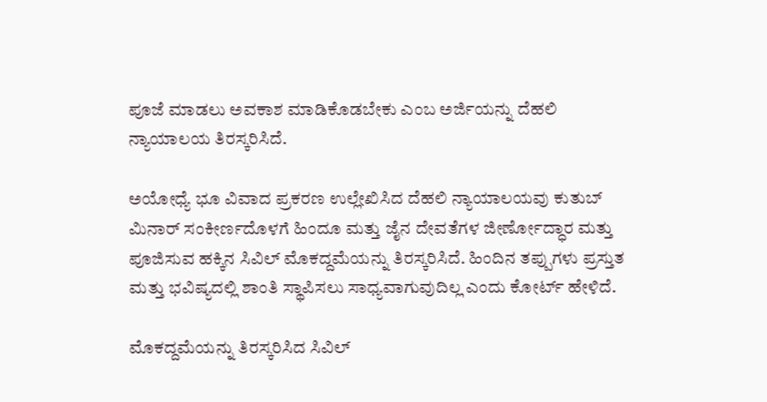ಪೂಜೆ ಮಾಡಲು ಅವಕಾಶ ಮಾಡಿಕೊಡಬೇಕು ಎಂಬ ಅರ್ಜಿಯನ್ನು ದೆಹಲಿ ನ್ಯಾಯಾಲಯ ತಿರಸ್ಕರಿಸಿದೆ.

ಅಯೋಧ್ಯೆ ಭೂ ವಿವಾದ ಪ್ರಕರಣ ಉಲ್ಲೇಖಿಸಿದ ದೆಹಲಿ ನ್ಯಾಯಾಲಯವು ಕುತುಬ್ ಮಿನಾರ್ ಸಂಕೀರ್ಣದೊಳಗೆ ಹಿಂದೂ ಮತ್ತು ಜೈನ ದೇವತೆಗಳ ಜೀರ್ಣೋದ್ಧಾರ ಮತ್ತು ಪೂಜಿಸುವ ಹಕ್ಕಿನ ಸಿವಿಲ್ ಮೊಕದ್ದಮೆಯನ್ನು ತಿರಸ್ಕರಿಸಿದೆ. ಹಿಂದಿನ ತಪ್ಪುಗಳು ಪ್ರಸ್ತುತ ಮತ್ತು ಭವಿಷ್ಯದಲ್ಲಿ ಶಾಂತಿ ಸ್ಥಾಪಿಸಲು ಸಾಧ್ಯವಾಗುವುದಿಲ್ಲ ಎಂದು ಕೋರ್ಟ್ ಹೇಳಿದೆ.

ಮೊಕದ್ದಮೆಯನ್ನು ತಿರಸ್ಕರಿಸಿದ ಸಿವಿಲ್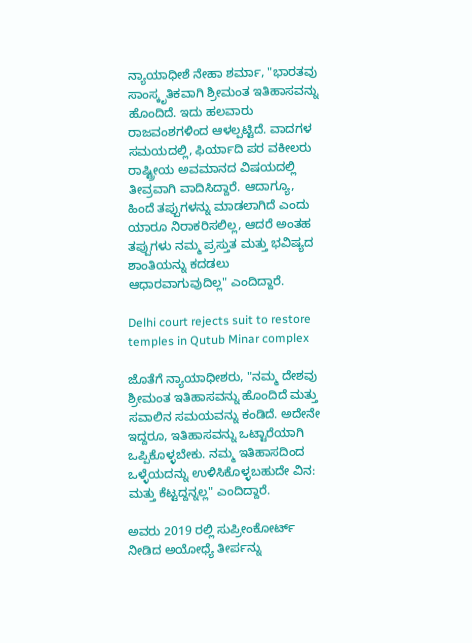ನ್ಯಾಯಾಧೀಶೆ ನೇಹಾ ಶರ್ಮಾ, "ಭಾರತವು ಸಾಂಸ್ಕೃತಿಕವಾಗಿ ಶ್ರೀಮಂತ ಇತಿಹಾಸವನ್ನು ಹೊಂದಿದೆ. ಇದು ಹಲವಾರು ರಾಜವಂಶಗಳಿಂದ ಆಳಲ್ಪಟ್ಟಿದೆ. ವಾದಗಳ ಸಮಯದಲ್ಲಿ, ಫಿರ್ಯಾದಿ ಪರ ವಕೀಲರು ರಾಷ್ಟ್ರೀಯ ಅವಮಾನದ ವಿಷಯದಲ್ಲಿ ತೀವ್ರವಾಗಿ ವಾದಿಸಿದ್ದಾರೆ. ಆದಾಗ್ಯೂ, ಹಿಂದೆ ತಪ್ಪುಗಳನ್ನು ಮಾಡಲಾಗಿದೆ ಎಂದು ಯಾರೂ ನಿರಾಕರಿಸಲಿಲ್ಲ, ಆದರೆ ಅಂತಹ ತಪ್ಪುಗಳು ನಮ್ಮ ಪ್ರಸ್ತುತ ಮತ್ತು ಭವಿಷ್ಯದ ಶಾಂತಿಯನ್ನು ಕದಡಲು ಆಧಾರವಾಗುವುದಿಲ್ಲ" ಎಂದಿದ್ದಾರೆ.

Delhi court rejects suit to restore temples in Qutub Minar complex

ಜೊತೆಗೆ ನ್ಯಾಯಾಧೀಶರು, "ನಮ್ಮ ದೇಶವು ಶ್ರೀಮಂತ ಇತಿಹಾಸವನ್ನು ಹೊಂದಿದೆ ಮತ್ತು ಸವಾಲಿನ ಸಮಯವನ್ನು ಕಂಡಿದೆ. ಅದೇನೇ ಇದ್ದರೂ, ಇತಿಹಾಸವನ್ನು ಒಟ್ಟಾರೆಯಾಗಿ ಒಪ್ಪಿಕೊಳ್ಳಬೇಕು. ನಮ್ಮ ಇತಿಹಾಸದಿಂದ ಒಳ್ಳೆಯದನ್ನು ಉಳಿಸಿಕೊಳ್ಳಬಹುದೇ ವಿನ: ಮತ್ತು ಕೆಟ್ಟದ್ದನ್ನಲ್ಲ" ಎಂದಿದ್ದಾರೆ.

ಅವರು 2019 ರಲ್ಲಿ ಸುಪ್ರೀಂಕೋರ್ಟ್ ನೀಡಿದ ಅಯೋಧ್ಯೆ ತೀರ್ಪನ್ನು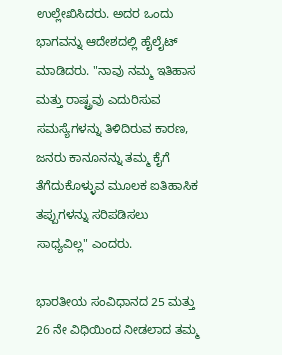ಉಲ್ಲೇಖಿಸಿದರು. ಅದರ ಒಂದು ಭಾಗವನ್ನು ಆದೇಶದಲ್ಲಿ ಹೈಲೈಟ್ ಮಾಡಿದರು. "ನಾವು ನಮ್ಮ ಇತಿಹಾಸ ಮತ್ತು ರಾಷ್ಟ್ರವು ಎದುರಿಸುವ ಸಮಸ್ಯೆಗಳನ್ನು ತಿಳಿದಿರುವ ಕಾರಣ, ಜನರು ಕಾನೂನನ್ನು ತಮ್ಮ ಕೈಗೆ ತೆಗೆದುಕೊಳ್ಳುವ ಮೂಲಕ ಐತಿಹಾಸಿಕ ತಪ್ಪುಗಳನ್ನು ಸರಿಪಡಿಸಲು ಸಾಧ್ಯವಿಲ್ಲ" ಎಂದರು.

ಭಾರತೀಯ ಸಂವಿಧಾನದ 25 ಮತ್ತು 26 ನೇ ವಿಧಿಯಿಂದ ನೀಡಲಾದ ತಮ್ಮ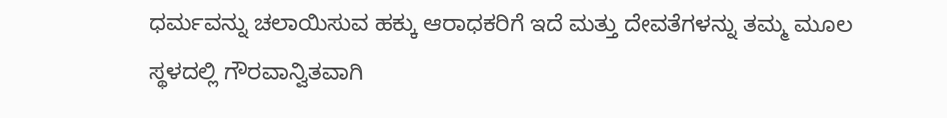ಧರ್ಮವನ್ನು ಚಲಾಯಿಸುವ ಹಕ್ಕು ಆರಾಧಕರಿಗೆ ಇದೆ ಮತ್ತು ದೇವತೆಗಳನ್ನು ತಮ್ಮ ಮೂಲ ಸ್ಥಳದಲ್ಲಿ ಗೌರವಾನ್ವಿತವಾಗಿ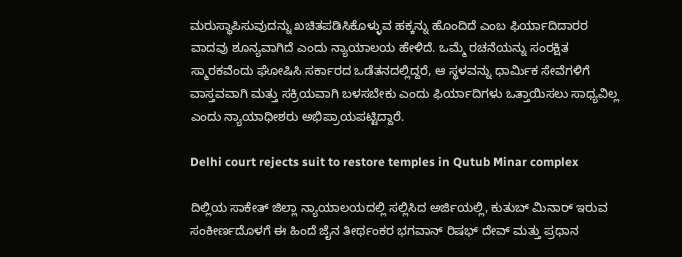ಮರುಸ್ಥಾಪಿಸುವುದನ್ನು ಖಚಿತಪಡಿಸಿಕೊಳ್ಳುವ ಹಕ್ಕನ್ನು ಹೊಂದಿದೆ ಎಂಬ ಫಿರ್ಯಾದಿದಾರರ ವಾದವು ಶೂನ್ಯವಾಗಿದೆ ಎಂದು ನ್ಯಾಯಾಲಯ ಹೇಳಿದೆ. ಒಮ್ಮೆ ರಚನೆಯನ್ನು ಸಂರಕ್ಷಿತ ಸ್ಮಾರಕವೆಂದು ಘೋಷಿಸಿ ಸರ್ಕಾರದ ಒಡೆತನದಲ್ಲಿದ್ದರೆ, ಆ ಸ್ಥಳವನ್ನು ಧಾರ್ಮಿಕ ಸೇವೆಗಳಿಗೆ ವಾಸ್ತವವಾಗಿ ಮತ್ತು ಸಕ್ರಿಯವಾಗಿ ಬಳಸಬೇಕು ಎಂದು ಫಿರ್ಯಾದಿಗಳು ಒತ್ತಾಯಿಸಲು ಸಾಧ್ಯವಿಲ್ಲ ಎಂದು ನ್ಯಾಯಾಧೀಶರು ಅಭಿಪ್ರಾಯಪಟ್ಟಿದ್ದಾರೆ.

Delhi court rejects suit to restore temples in Qutub Minar complex

ದಿಲ್ಲಿಯ ಸಾಕೇತ್‌ ಜಿಲ್ಲಾ ನ್ಯಾಯಾಲಯದಲ್ಲಿ ಸಲ್ಲಿಸಿದ ಅರ್ಜಿಯಲ್ಲಿ, ಕುತುಬ್‌ ಮಿನಾರ್‌ ಇರುವ ಸಂಕೀರ್ಣದೊಳಗೆ ಈ ಹಿಂದೆ ಜೈನ ತೀರ್ಥಂಕರ ಭಗವಾನ್ ರಿಷಭ್‌ ದೇವ್‌ ಮತ್ತು ಪ್ರಧಾನ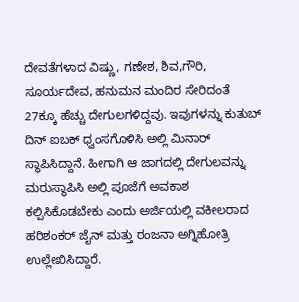ದೇವತೆಗಳಾದ ವಿಷ್ಣು, ಗಣೇಶ, ಶಿವ,ಗೌರಿ, ಸೂರ್ಯದೇವ, ಹನುಮನ ಮಂದಿರ ಸೇರಿದಂತೆ 27ಕ್ಕೂ ಹೆಚ್ಚು ದೇಗುಲಗಳಿದ್ದವು. ಇವುಗಳನ್ನು ಕುತುಬ್‌ ದಿನ್ ಐಬಕ್‌ ಧ್ವಂಸಗೊಳಿಸಿ ಅಲ್ಲಿ ಮಿನಾರ್ ಸ್ಥಾಪಿಸಿದ್ದಾನೆ. ಹೀಗಾಗಿ ಆ ಜಾಗದಲ್ಲಿ ದೇಗುಲವನ್ನು ಮರುಸ್ಥಾಪಿಸಿ ಅಲ್ಲಿ ಪೂಜೆಗೆ ಅವಕಾಶ ಕಲ್ಪಿಸಿಕೊಡಬೇಕು ಎಂದು ಅರ್ಜಿಯಲ್ಲಿ ವಕೀಲರಾದ ಹರಿಶಂಕರ್ ಜೈನ್ ಮತ್ತು ರಂಜನಾ ಅಗ್ನಿಹೋತ್ರಿ ಉಲ್ಲೇಖಿಸಿದ್ದಾರೆ.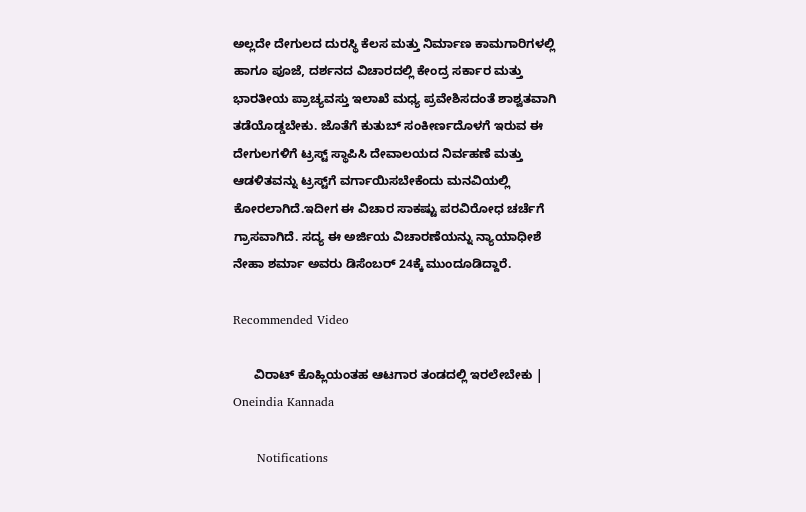ಅಲ್ಲದೇ ದೇಗುಲದ ದುರಸ್ಥಿ ಕೆಲಸ ಮತ್ತು ನಿರ್ಮಾಣ ಕಾಮಗಾರಿಗಳಲ್ಲಿ ಹಾಗೂ ಪೂಜೆ, ದರ್ಶನದ ವಿಚಾರದಲ್ಲಿ ಕೇಂದ್ರ ಸರ್ಕಾರ ಮತ್ತು ಭಾರತೀಯ ಪ್ರಾಚ್ಯವಸ್ತು ಇಲಾಖೆ ಮಧ್ಯ ಪ್ರವೇಶಿಸದಂತೆ ಶಾಶ್ವತವಾಗಿ ತಡೆಯೊಡ್ಡಬೇಕು. ಜೊತೆಗೆ ಕುತುಬ್‌ ಸಂಕೀರ್ಣದೊಳಗೆ ಇರುವ ಈ ದೇಗುಲಗಳಿಗೆ ಟ್ರಸ್ಟ್‌ ಸ್ಥಾಪಿಸಿ ದೇವಾಲಯದ ನಿರ್ವಹಣೆ ಮತ್ತು ಆಡಳಿತವನ್ನು ಟ್ರಸ್ಟ್‌ಗೆ ವರ್ಗಾಯಿಸಬೇಕೆಂದು ಮನವಿಯಲ್ಲಿ ಕೋರಲಾಗಿದೆ.ಇದೀಗ ಈ ವಿಚಾರ ಸಾಕಷ್ಟು ಪರವಿರೋಧ ಚರ್ಚೆಗೆ ಗ್ರಾಸವಾಗಿದೆ. ಸದ್ಯ ಈ ಅರ್ಜಿಯ ವಿಚಾರಣೆಯನ್ನು ನ್ಯಾಯಾಧೀಶೆ ನೇಹಾ ಶರ್ಮಾ ಅವರು ಡಿಸೆಂಬರ್ 24ಕ್ಕೆ ಮುಂದೂಡಿದ್ದಾರೆ.

Recommended Video

      ವಿರಾಟ್ ಕೊಹ್ಲಿಯಂತಹ ಆಟಗಾರ ತಂಡದಲ್ಲಿ ಇರಲೇಬೇಕು | Oneindia Kannada

      Notifications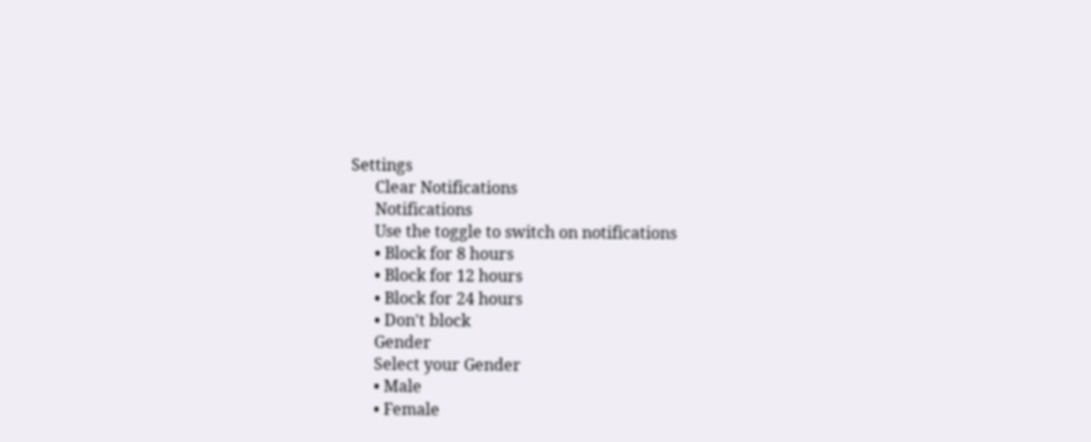Settings
      Clear Notifications
      Notifications
      Use the toggle to switch on notifications
      • Block for 8 hours
      • Block for 12 hours
      • Block for 24 hours
      • Don't block
      Gender
      Select your Gender
      • Male
      • Female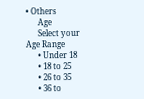• Others
      Age
      Select your Age Range
      • Under 18
      • 18 to 25
      • 26 to 35
      • 36 to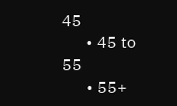45
      • 45 to 55
      • 55+